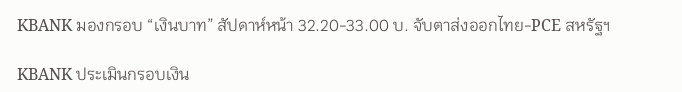KBANK มองกรอบ “เงินบาท” สัปดาห์หน้า 32.20-33.00 บ. จับตาส่งออกไทย-PCE สหรัฐฯ

KBANK ประเมินกรอบเงิน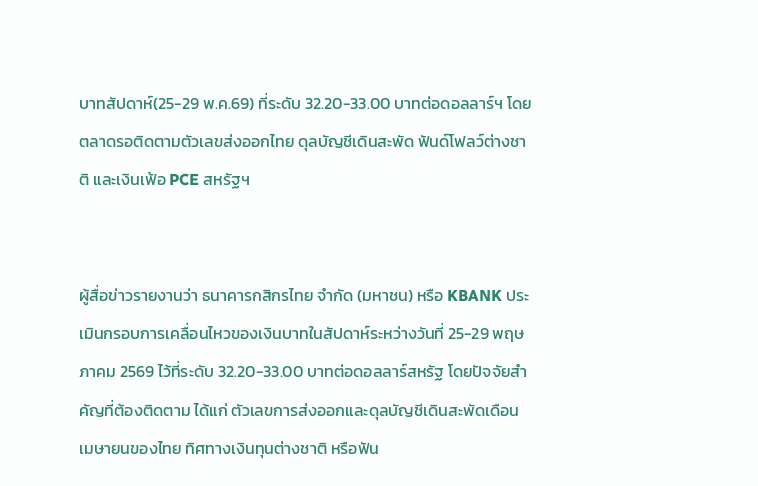บาทสัปดาห์(25-29 พ.ค.69) ที่ระดับ 32.20-33.00 บาทต่อดอลลาร์ฯ โดยตลาดรอติดตามตัวเลขส่งออกไทย ดุลบัญชีเดินสะพัด ฟันด์โฟลว์ต่างชาติ และเงินเฟ้อ PCE สหรัฐฯ


ผู้สื่อข่าวรายงานว่า ธนาคารกสิกรไทย จำกัด (มหาชน) หรือ KBANK ประเมินกรอบการเคลื่อนไหวของเงินบาทในสัปดาห์ระหว่างวันที่ 25-29 พฤษภาคม 2569 ไว้ที่ระดับ 32.20-33.00 บาทต่อดอลลาร์สหรัฐ โดยปัจจัยสำคัญที่ต้องติดตาม ได้แก่ ตัวเลขการส่งออกและดุลบัญชีเดินสะพัดเดือนเมษายนของไทย ทิศทางเงินทุนต่างชาติ หรือฟัน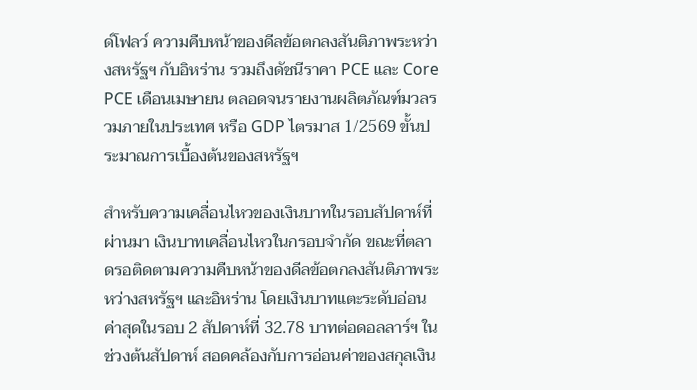ด์โฟลว์ ความคืบหน้าของดีลข้อตกลงสันติภาพระหว่างสหรัฐฯ กับอิหร่าน รวมถึงดัชนีราคา PCE และ Core PCE เดือนเมษายน ตลอดจนรายงานผลิตภัณฑ์มวลรวมภายในประเทศ หรือ GDP ไตรมาส 1/2569 ขั้นประมาณการเบื้องต้นของสหรัฐฯ

สำหรับความเคลื่อนไหวของเงินบาทในรอบสัปดาห์ที่ผ่านมา เงินบาทเคลื่อนไหวในกรอบจำกัด ขณะที่ตลาดรอติดตามความคืบหน้าของดีลข้อตกลงสันติภาพระหว่างสหรัฐฯ และอิหร่าน โดยเงินบาทแตะระดับอ่อนค่าสุดในรอบ 2 สัปดาห์ที่ 32.78 บาทต่อดอลลาร์ฯ ในช่วงต้นสัปดาห์ สอดคล้องกับการอ่อนค่าของสกุลเงิน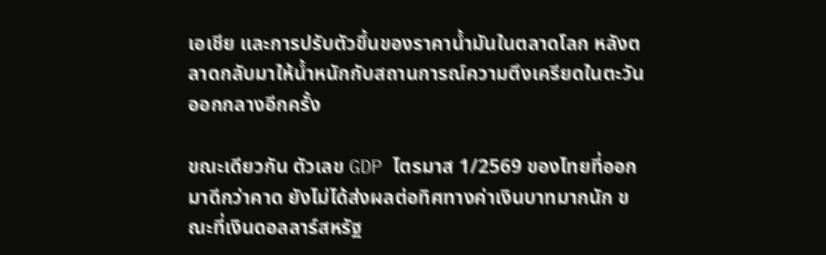เอเชีย และการปรับตัวขึ้นของราคาน้ำมันในตลาดโลก หลังตลาดกลับมาให้น้ำหนักกับสถานการณ์ความตึงเครียดในตะวันออกกลางอีกครั้ง

ขณะเดียวกัน ตัวเลข GDP ไตรมาส 1/2569 ของไทยที่ออกมาดีกว่าคาด ยังไม่ได้ส่งผลต่อทิศทางค่าเงินบาทมากนัก ขณะที่เงินดอลลาร์สหรัฐ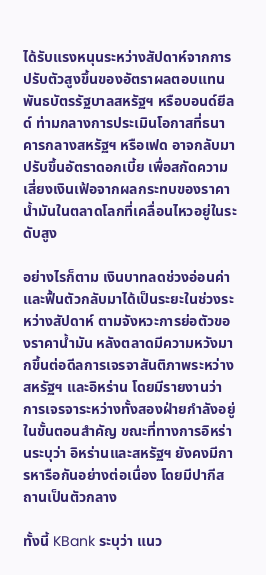ได้รับแรงหนุนระหว่างสัปดาห์จากการปรับตัวสูงขึ้นของอัตราผลตอบแทนพันธบัตรรัฐบาลสหรัฐฯ หรือบอนด์ยีลด์ ท่ามกลางการประเมินโอกาสที่ธนาคารกลางสหรัฐฯ หรือเฟด อาจกลับมาปรับขึ้นอัตราดอกเบี้ย เพื่อสกัดความเสี่ยงเงินเฟ้อจากผลกระทบของราคาน้ำมันในตลาดโลกที่เคลื่อนไหวอยู่ในระดับสูง

อย่างไรก็ตาม เงินบาทลดช่วงอ่อนค่าและฟื้นตัวกลับมาได้เป็นระยะในช่วงระหว่างสัปดาห์ ตามจังหวะการย่อตัวของราคาน้ำมัน หลังตลาดมีความหวังมากขึ้นต่อดีลการเจรจาสันติภาพระหว่างสหรัฐฯ และอิหร่าน โดยมีรายงานว่า การเจรจาระหว่างทั้งสองฝ่ายกำลังอยู่ในขั้นตอนสำคัญ ขณะที่ทางการอิหร่านระบุว่า อิหร่านและสหรัฐฯ ยังคงมีการหารือกันอย่างต่อเนื่อง โดยมีปากีสถานเป็นตัวกลาง

ทั้งนี้ KBank ระบุว่า แนว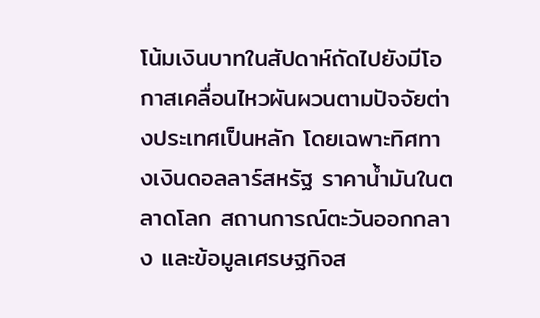โน้มเงินบาทในสัปดาห์ถัดไปยังมีโอกาสเคลื่อนไหวผันผวนตามปัจจัยต่างประเทศเป็นหลัก โดยเฉพาะทิศทางเงินดอลลาร์สหรัฐ ราคาน้ำมันในตลาดโลก สถานการณ์ตะวันออกกลาง และข้อมูลเศรษฐกิจส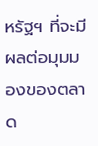หรัฐฯ ที่จะมีผลต่อมุมมองของตลาด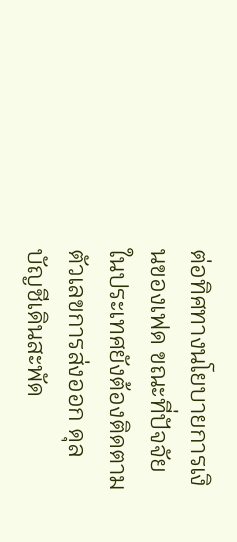ต่อทิศทางนโยบายการเงินของเฟด ขณะที่ปัจจัยในประเทศยังต้องติดตามตัวเลขการส่งออก ดุลบัญชีเดินสะพัด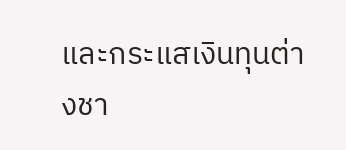และกระแสเงินทุนต่างชา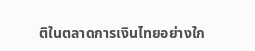ติในตลาดการเงินไทยอย่างใก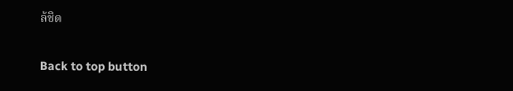ล้ชิด

Back to top button